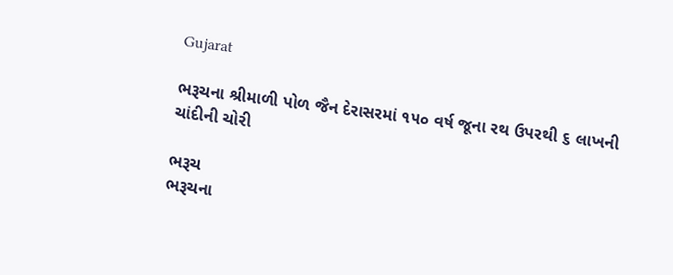Gujarat

ભરૂચના શ્રીમાળી પોળ જૈન દેરાસરમાં ૧૫૦ વર્ષ જૂના રથ ઉપરથી ૬ લાખની ચાંદીની ચોરી

ભરૂચ
ભરૂચના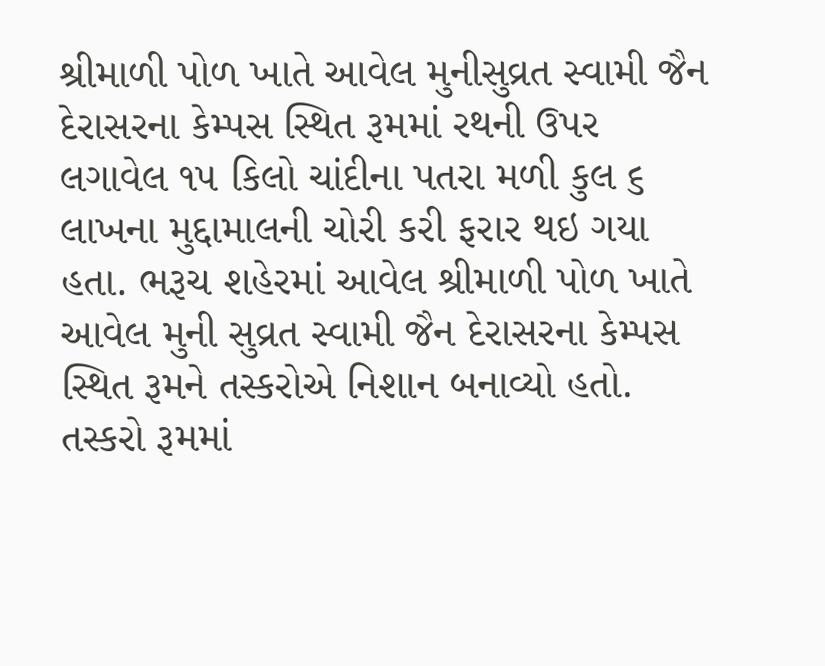શ્રીમાળી પોળ ખાતે આવેલ મુનીસુવ્રત સ્વામી જૈન દેરાસરના કેમ્પસ સ્થિત રૂમમાં રથની ઉપર લગાવેલ ૧૫ કિલો ચાંદીના પતરા મળી કુલ ૬ લાખના મુદ્દામાલની ચોરી કરી ફરાર થઇ ગયા હતા. ભરૂચ શહેરમાં આવેલ શ્રીમાળી પોળ ખાતે આવેલ મુની સુવ્રત સ્વામી જૈન દેરાસરના કેમ્પસ સ્થિત રૂમને તસ્કરોએ નિશાન બનાવ્યો હતો. તસ્કરો રૂમમાં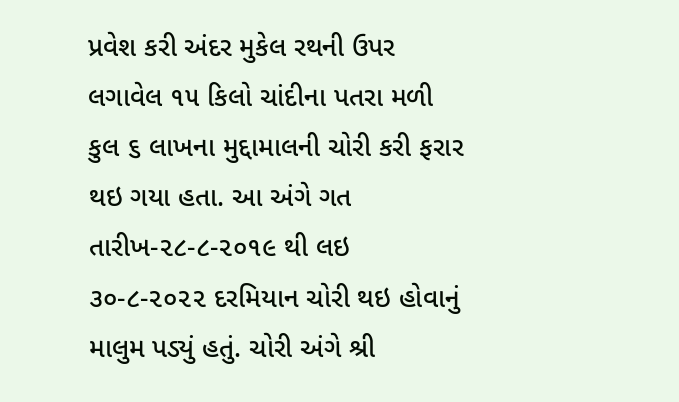પ્રવેશ કરી અંદર મુકેલ રથની ઉપર લગાવેલ ૧૫ કિલો ચાંદીના પતરા મળી કુલ ૬ લાખના મુદ્દામાલની ચોરી કરી ફરાર થઇ ગયા હતા. આ અંગે ગત તારીખ-૨૮-૮-૨૦૧૯ થી લઇ ૩૦-૮-૨૦૨૨ દરમિયાન ચોરી થઇ હોવાનું માલુમ પડ્યું હતું. ચોરી અંગે શ્રી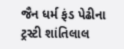જૈન ધર્મ ફંડ પેઢીના ટ્રસ્ટી શાંતિલાલ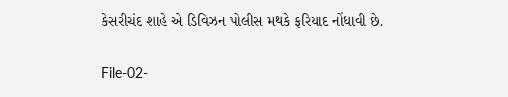કેસરીચંદ શાહે એ ડિવિઝન પોલીસ મથકે ફરિયાદ નોંધાવી છે.

File-02-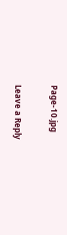Page-10.jpg

Leave a Reply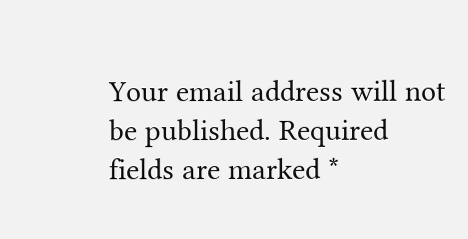Your email address will not be published. Required fields are marked *